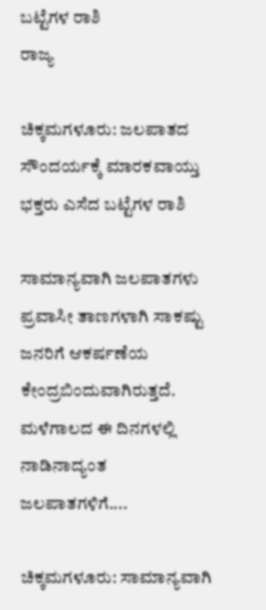ಬಟ್ಟೆಗಳ ರಾಶಿ
ರಾಜ್ಯ

ಚಿಕ್ಕಮಗಳೂರು: ಜಲಪಾತದ ಸೌಂದರ್ಯಕ್ಕೆ ಮಾರಕವಾಯ್ತು ಭಕ್ತರು ಎಸೆದ ಬಟ್ಟೆಗಳ ರಾಶಿ

ಸಾಮಾನ್ಯವಾಗಿ ಜಲಪಾತಗಳು ಪ್ರವಾಸೀ ತಾಣಗಳಾಗಿ ಸಾಕಷ್ಟು ಜನರಿಗೆ ಆಕರ್ಷಣೆಯ ಕೇಂದ್ರಬಿಂದುವಾಗಿರುತ್ತದೆ. ಮಳೆಗಾಲದ ಈ ದಿನಗಳಲ್ಲಿ ನಾಡಿನಾದ್ಯಂತ ಜಲಪಾತಗಳಿಗೆ....

ಚಿಕ್ಕಮಗಳೂರು: ಸಾಮಾನ್ಯವಾಗಿ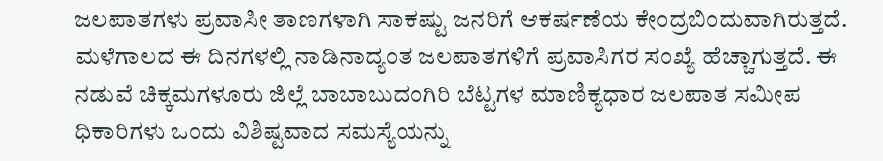ಜಲಪಾತಗಳು ಪ್ರವಾಸೀ ತಾಣಗಳಾಗಿ ಸಾಕಷ್ಟು ಜನರಿಗೆ ಆಕರ್ಷಣೆಯ ಕೇಂದ್ರಬಿಂದುವಾಗಿರುತ್ತದೆ. ಮಳೆಗಾಲದ ಈ ದಿನಗಳಲ್ಲಿ ನಾಡಿನಾದ್ಯಂತ ಜಲಪಾತಗಳಿಗೆ ಪ್ರವಾಸಿಗರ ಸಂಖ್ಯೆ ಹೆಚ್ಚಾಗುತ್ತದೆ. ಈ ನಡುವೆ ಚಿಕ್ಕಮಗಳೂರು ಜಿಲ್ಲೆ ಬಾಬಾಬುದಂಗಿರಿ ಬೆಟ್ಟಗಳ ಮಾಣಿಕ್ಯಧಾರ ಜಲಪಾತ ಸಮೀಪ ಧಿಕಾರಿಗಳು ಒಂದು ವಿಶಿಷ್ಟವಾದ ಸಮಸ್ಯೆಯನ್ನು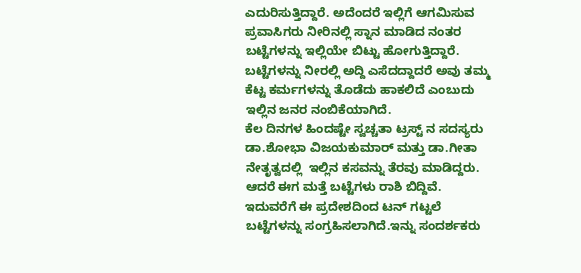ಎದುರಿಸುತ್ತಿದ್ದಾರೆ. ಅದೆಂದರೆ ಇಲ್ಲಿಗೆ ಆಗಮಿಸುವ ಪ್ರವಾಸಿಗರು ನೀರಿನಲ್ಲಿ ಸ್ನಾನ ಮಾಡಿದ ನಂತರ ಬಟ್ಟೆಗಳನ್ನು ಇಲ್ಲಿಯೇ ಬಿಟ್ಟು ಹೋಗುತ್ತಿದ್ದಾರೆ.
ಬಟ್ಟೆಗಳನ್ನು ನೀರಲ್ಲಿ ಅದ್ದಿ ಎಸೆದದ್ದಾದರೆ ಅವು ತಮ್ಮ ಕೆಟ್ಟ ಕರ್ಮಗಳನ್ನು ತೊಡೆದು ಹಾಕಲಿದೆ ಎಂಬುದು ಇಲ್ಲಿನ ಜನರ ನಂಬಿಕೆಯಾಗಿದೆ.
ಕೆಲ ದಿನಗಳ ಹಿಂದಷ್ಟೇ ಸ್ವಚ್ಚತಾ ಟ್ರಸ್ಟ್ ನ ಸದಸ್ಯರು ಡಾ.ಶೋಭಾ ವಿಜಯಕುಮಾರ್ ಮತ್ತು ಡಾ.ಗೀತಾ ನೇತೃತ್ವದಲ್ಲಿ  ಇಲ್ಲಿನ ಕಸವನ್ನು ತೆರವು ಮಾಡಿದ್ದರು. ಆದರೆ ಈಗ ಮತ್ತೆ ಬಟ್ಟೆಗಳು ರಾಶಿ ಬಿದ್ದಿವೆ.
ಇದುವರೆಗೆ ಈ ಪ್ರದೇಶದಿಂದ ಟನ್ ಗಟ್ಟಲೆ ಬಟ್ಟೆಗಳನ್ನು ಸಂಗ್ರಹಿಸಲಾಗಿದೆ.ಇನ್ನು ಸಂದರ್ಶಕರು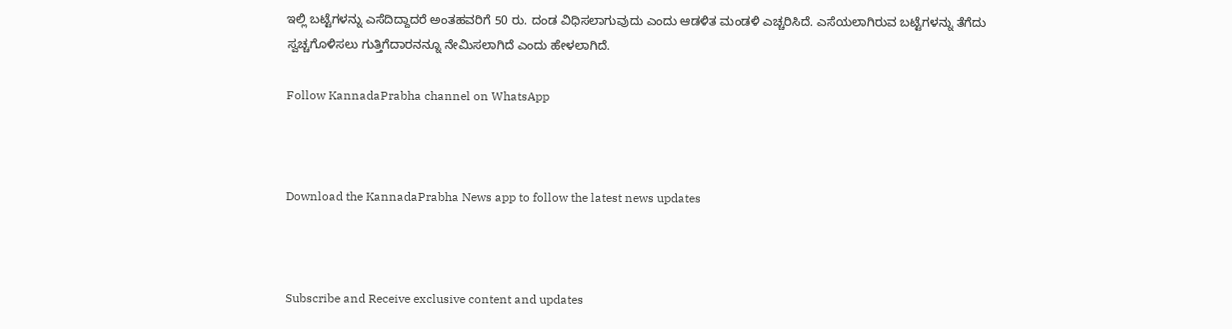ಇಲ್ಲಿ ಬಟ್ಟೆಗಳನ್ನು ಎಸೆದಿದ್ದಾದರೆ ಅಂತಹವರಿಗೆ 50 ರು. ದಂಡ ವಿಧಿಸಲಾಗುವುದು ಎಂದು ಆಡಳಿತ ಮಂಡಳಿ ಎಚ್ಚರಿಸಿದೆ. ಎಸೆಯಲಾಗಿರುವ ಬಟ್ಟೆಗಳನ್ನು ತೆಗೆದು ಸ್ವಚ್ಚಗೊಳಿಸಲು ಗುತ್ತಿಗೆದಾರನನ್ನೂ ನೇಮಿಸಲಾಗಿದೆ ಎಂದು ಹೇಳಲಾಗಿದೆ.

Follow KannadaPrabha channel on WhatsApp



Download the KannadaPrabha News app to follow the latest news updates



Subscribe and Receive exclusive content and updates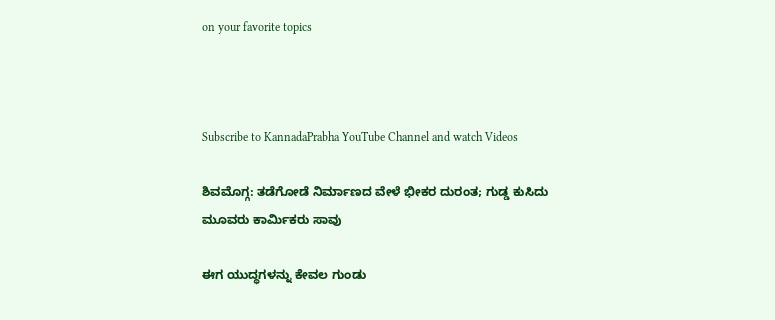on your favorite topics



Subscribe to KannadaPrabha YouTube Channel and watch Videos

ಶಿವಮೊಗ್ಗ: ತಡೆಗೋಡೆ ನಿರ್ಮಾಣದ ವೇಳೆ ಭೀಕರ ದುರಂತ; ಗುಡ್ಡ ಕುಸಿದು ಮೂವರು ಕಾರ್ಮಿಕರು ಸಾವು

ಈಗ ಯುದ್ಧಗಳನ್ನು ಕೇವಲ ಗುಂಡು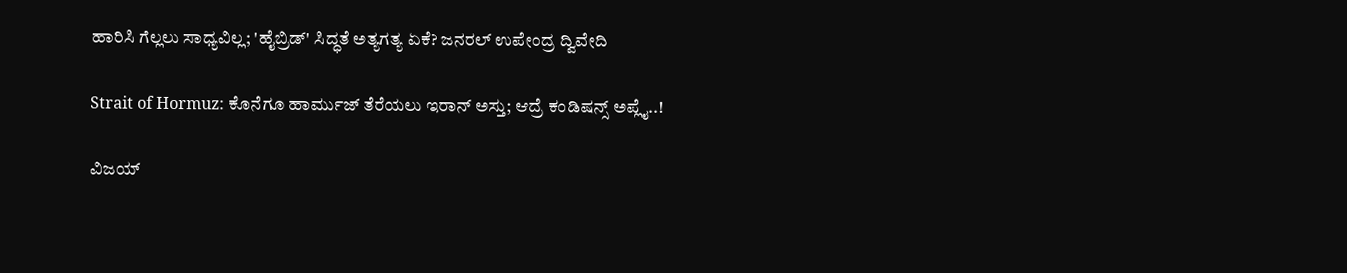ಹಾರಿಸಿ ಗೆಲ್ಲಲು ಸಾಧ್ಯವಿಲ್ಲ; 'ಹೈಬ್ರಿಡ್' ಸಿದ್ಧತೆ ಅತ್ಯಗತ್ಯ ಏಕೆ? ಜನರಲ್ ಉಪೇಂದ್ರ ದ್ವಿವೇದಿ

Strait of Hormuz: ಕೊನೆಗೂ ಹಾರ್ಮುಜ್ ತೆರೆಯಲು ಇರಾನ್ ಅಸ್ತು; ಆದ್ರೆ ಕಂಡಿಷನ್ಸ್ ಅಪ್ಲೈ..!

ವಿಜಯ್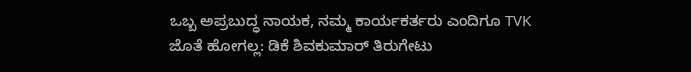ಒಬ್ಬ ಅಪ್ರಬುದ್ಧ ನಾಯಕ, ನಮ್ಮ ಕಾರ್ಯಕರ್ತರು ಎಂದಿಗೂ TVK ಜೊತೆ ಹೋಗಲ್ಲ: ಡಿಕೆ ಶಿವಕುಮಾರ್ ತಿರುಗೇಟು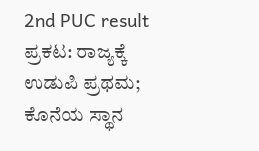2nd PUC result ಪ್ರಕಟ: ರಾಜ್ಯಕ್ಕೆ ಉಡುಪಿ ಪ್ರಥಮ; ಕೊನೆಯ ಸ್ಥಾನ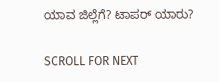ಯಾವ ಜಿಲ್ಲೆಗೆ? ಟಾಪರ್ ಯಾರು?

SCROLL FOR NEXT